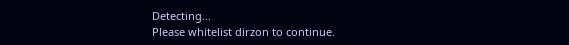Detecting...
Please whitelist dirzon to continue.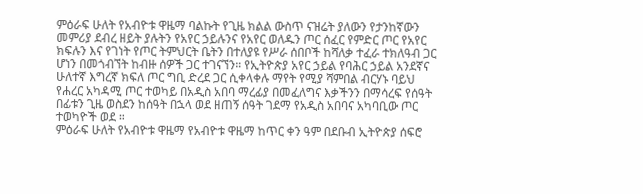ምዕራፍ ሁለት የአብዮቱ ዋዜማ ባልኩት የጊዜ ክልል ውስጥ ናዝሬት ያለውን የታንከኛውን መምሪያ ደብረ ዘይት ያሉትን የአየር ኃይሉንና የአየር ወለዱን ጦር ሰፈር የምድር ጦር የአየር ክፍሉን እና የገነት የጦር ትምህርት ቤትን በተለያዩ የሥራ ሰበቦች ከሻለቃ ተፈራ ተክለዓብ ጋር ሆነን በመጎብኘት ከብዙ ሰዎች ጋር ተገናኘን። የኢትዮጵያ አየር ኃይል የባሕር ኃይል አንደኛና ሁለተኛ እግረኛ ክፍለ ጦር ግቢ ድረደ ጋር ሲቀላቀሉ ማየት የሚያ ሻምበል ብርሃኑ ባይህ የሐረር አካዳሚ ጦር ተወካይ በአዲስ አበባ ማረፊያ በመፈለግና እቃችንን በማሳረፍ የሰዓት በፊቱን ጊዜ ወስደን ከሰዓት በኋላ ወደ ዘጠኝ ሰዓት ገደማ የአዲስ አበባና አካባቢው ጦር ተወካዮች ወደ ።
ምዕራፍ ሁለት የአብዮቱ ዋዜማ የአብዮቱ ዋዜማ ከጥር ቀን ዓም በደቡብ ኢትዮጵያ ሰፍሮ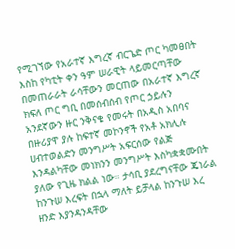የሚገኘው የአራተኛ እግረኛ ብርጌድ ጦር ካመፀበት እስከ የካቲት ቀን ዓም ሠራዊት ላይመርጣቸው በመጠራራት ራሳቸውን መርጠው በአራተኛ እግረኛ ክፍለ ጦር ግቢ በመሰብሰብ የጦር ኃይሉን አንደኛውን ዙር ንቅናቄ የመሩት በአዲስ አበባና በዙሪያዋ ያሉ ከፍተኛ መኮንኖች የአቶ አክሊሉ ሀብተወልድን መንግሥት አፍርሰው የልጅ እንዳልካቸው መነክንን መንግሥት እስካቋቋሙበት ያለው የጊዜ ክልል ነው። ታሳቢ ያደረግናቸው ጄነራል ከንጉሠ እረፍት በኋላ ማለት ይቻላል ከንጉሠ እረ ዘንድ እያንዳንዳቸው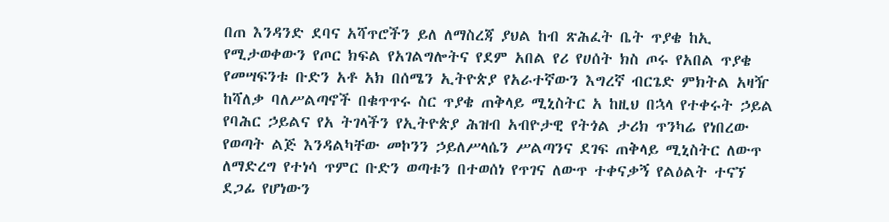በጠ እንዳንድ ደባና አሻጥሮችን ይለ ለማስረጃ ያህል ከብ ጽሕፈት ቤት ጥያቄ ከኢ የሚታወቀውን የጦር ክፍል የአገልግሎትና የደም አበል የሪ የሀሰት ክስ ጦሩ የአበል ጥያቄ የመሣፍንቱ ቡድን አቶ አክ በሰሜን ኢትዮጵያ የአራተኛውን እግረኛ ብርጌድ ምክትል አዛዥ ከሻለቃ ባለሥልጣኖች በቁጥጥሩ ስር ጥያቄ ጠቅላይ ሚኒስትር አ ከዚህ በኋላ የተቀሩት ኃይል የባሕር ኃይልና የአ ትገላችን የኢትዮጵያ ሕዝብ አብዮታዊ የትጎል ታሪክ ጥንካሬ የነበረው የወጣት ልጅ እንዳልካቸው መኮንን ኃይለሥላሴን ሥልጣንና ደገፍ ጠቅላይ ሚኒስትር ለውጥ ለማድረግ የተነሳ ጥምር ቡድን ወጣቱን በተወሰነ የጥገና ለውጥ ተቀናቃኝ የልዕልት ተናኘ ደጋፊ የሆነውን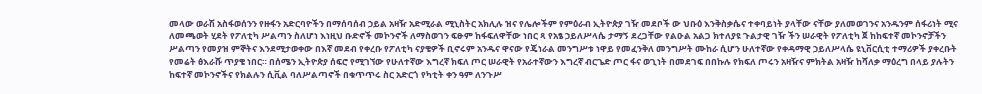መላው ወራሽ አስፋወሰንን የዙፋን አድርባዮችን በማሰባሰብ ኃይል አዛዥ አድሚራል ሚኒስትር አክሊሉ ዝና የሌሎችም የምዕራብ ኢትዮጵያ ገዥ መደቦች ው ህቡዕ እንቅስቃሴና ተቀባይነት ያላቸው ናቸው ያለመወገንና አንዱንም ሰፋሪነት ሚና ለመጫወት ሂደት የፖለቲካ ሥልጣን ስለሆነ እነዚህ ቡድኖች መኮንኖች ለማስወገን ፍፁም ከፋፍለዋቸው ነበር ጻ የአፄ ኃይለሥላሴ ታማኝ ደረጋቸው የልዑል አልጋ ክተለያዩ ጉልታዊ ገዥ ችን ሠራዊት የፖለቲካ ጀ ከከፍተኛ መኮንኖቻችን ሥልጣን የመያዝ ምኞትና እንደሚታወቀው በእኛ መደብ የቀረቡ የፖለቲካ ናያቄዎች ቢኖሩም አንዱና ዋናው የጄነራል መንግሥቱ ነዋይ የመፈንቅለ መንግሥት ሙከራ ሲሆን ሁለተኛው የቀዳማዊ ኃይለሥላሴ ዩኒቨርሲቲ ተማሪዎች ያቀረቡት የመሬት ፅእራሹ ጥያቄ ነበር። በሰሜን ኢትዮጵያ ሰፍሮ የሚገኘው የሁለተኛው እግረኛ ክፍለ ጦር ሠራዊት የአራተኛውን እግረኛ ብርጌድ ጦር ፋና ወጊነት በመደገፍ በበኩሉ የክፍለ ጦሩን አዛዥና ምክትል አዛዥ ከሻለቃ ማዕረግ በላይ ያሉትን ከፍተኛ መኮንኖችና የክልሉን ሲቪል ባለሥልጣኖች በቁጥጥሩ ስር አድርጎ የካቲት ቀን ዓም ለንጉሥ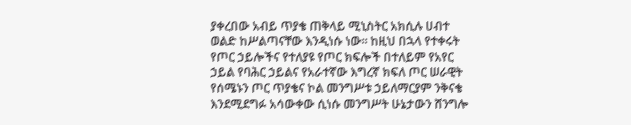ያቀረበው አብይ ጥያቄ ጠቅላይ ሚኒስትር አክሲሉ ሀብተ ወልድ ከሥልጣናቸው እንዲነሱ ነው። ከዚህ በኋላ የተቀሩት የጦር ኃይሎችና የተለያዩ የጦር ክፍሎች በተለይም የአየር ኃይል የባሕር ኃይልና የአራተኛው እግረኛ ክፍለ ጦር ሠራዊት የሰሜኑን ጦር ጥያቄና ኮል መንግሥቱ ኃይለማርያም ንቅናቄ እንደሚደግፉ አሳውቀው ሲነሱ መንግሥት ሁኔታውን ሸንግሎ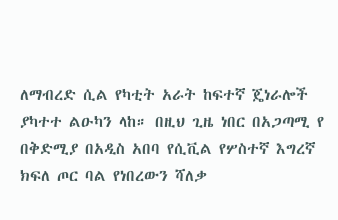ለማብረድ ሲል የካቲት አራት ከፍተኛ ጄነራሎች ያካተተ ልዑካን ላከ። በዚህ ጊዜ ነበር በአጋጣሚ የ በቅድሚያ በአዲስ አበባ የሲቪል የሦስተኛ እግረኛ ክፍለ ጦር ባል የነበረውን ሻለቃ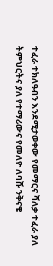ተፈራ ተክለዓብን እንደሚታወቀው የመማርና ሻለቃ ተፈራ ያለ ትምህርትና ያለ የተማሪውና የመለዮ ለባሹ ንቅናቄ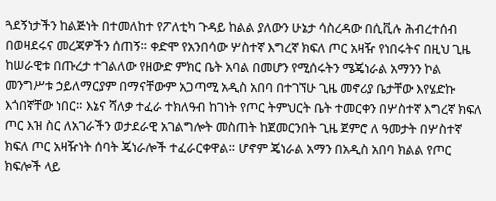ጓደኝነታችን ከልጅነት በተመለከተ የፖለቲካ ጉዳይ ከልል ያለውን ሁኔታ ሳስረዳው በሲቪሉ ሕብረተሰብ በወዛደሩና መረጃዎችን ሰጠኝ። ቀድሞ የአንበሳው ሦስተኛ እግረኛ ክፍለ ጦር አዛዥ የነበሩትና በዚህ ጊዜ ከሠራዊቱ በጡረታ ተገልለው የዘውድ ምክር ቤት አባል በመሆን የሚሰሩትን ሜጄነራል አማንን ኮል መንግሥቱ ኃይለማርያም በማናቸውም አጋጣሚ አዲስ አበባ በተገኘሁ ጊዜ መኖሪያ ቤታቸው እየሄድኩ እጎበኛቸው ነበር። እኔና ሻለቃ ተፈራ ተክለዓብ ከገነት የጦር ትምህርት ቤት ተመርቀን በሦስተኛ እግረኛ ክፍለ ጦር እዝ ስር ለአገራችን ወታደራዊ አገልግሎት መስጠት ከጀመርንበት ጊዜ ጀምሮ ለ ዓመታት በሦስተኛ ክፍለ ጦር አዛዥነት ሰባት ጄነራሎች ተፈራርቀዋል። ሆኖም ጄነራል አማን በአዲስ አበባ ክልል የጦር ክፍሎች ላይ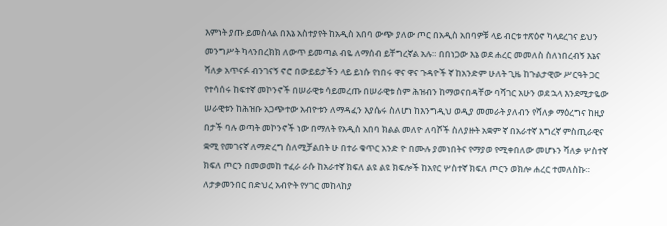እምነት ያጡ ይመስላል በእኔ አስተያየት ከአዲስ አበባ ውጭ ያለው ጦር በአዲስ አበባዎቹ ላይ ብርቱ ተጽዕኖ ካላደረገና ይህን መንግሥት ካላንበረክክ ለውጥ ይመጣል ብዬ ለማሰብ ይቸግረኛል አሉ። በበነጋው እኔ ወደ ሐረር መመለስ ስለነበረብኝ እኔና ሻለቃ አጥናፉ ብንገናኝ ኖሮ በውይይታችን ላይ ይነሱ የነበሩ ዋና ዋና ጉዳዮች ኛ ከአንድም ሁለት ጊዜ ከጉልታዊው ሥርዓት ጋር የተሳሰሩ ከፍተኛ መኮንኖች በሠራዊቱ ሳይመረጡ በሠራዊቱ ስም ሕዝብን ከማወናበዳቸው ባሻገር አሁን ወደ ኋላ እንደሚታዬው ሠራዊቱን ከሕዝቡ አጋጭተው አብዮቱን ለማዳፈን እያሴሩ ስለሆነ ከእንግዲህ ወዲያ መመራት ያለብን የሻለቃ ማዕረግና ከዚያ በታች ባሉ ወጣት መኮንኖች ነው በማለት የአዲስ አበባ ክልል መለዮ ለባሾች ስለያዙት አቋም ኛ በአራተኛ እግረኛ ምስጢራዊና ቋሚ የመገናኛ ለማድረግ ስለሚቻልበት ሁ በተራ ቁጥር አንድ ዮ በሙሉ ያመነበትና የማያወ የሚቀበለው መሆኑን ሻለቃ ሦስተኛ ክፍለ ጦርን በመወመከ ተፈራ ራሱ ከአራተኛ ክፍለ ልዩ ልዩ ክፍሎች ከአየር ሦስተኛ ክፍለ ጦርን ወክሎ ሐረር ተመለስኩ። ለታቃመንበር በድህረ አብዮት የሃገር መከላከያ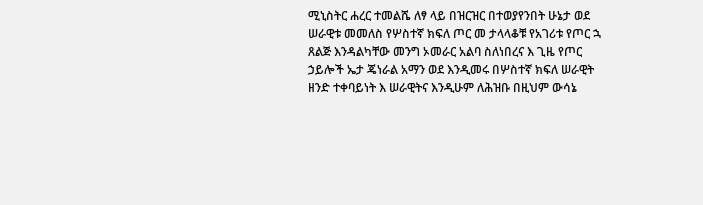ሚኒስትር ሐረር ተመልሼ ለፃ ላይ በዝርዝር በተወያየንበት ሁኔታ ወደ ሠራዊቱ መመለስ የሦስተኛ ክፍለ ጦር መ ታላላቆቹ የአገሪቱ የጦር ኋ ጸልጅ እንዳልካቸው መንግ ኦመራር አልባ ስለነበረና እ ጊዜ የጦር ኃይሎች ኤታ ጄነራል አማን ወደ እንዲመሩ በሦስተኛ ክፍለ ሠራዊት ዘንድ ተቀባይነት እ ሠራዊትና እንዲሁም ለሕዝቡ በዚህም ውሳኔ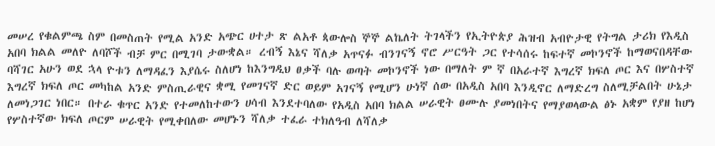መሠረ የቁልምጫ ስም በመስጠት የሚል አንድ አጭር ሀተታ ጽ ልአቶ ጳውሎስ ኞኞ ልኬለት ትገላችን የኢትዮጵያ ሕዝብ አብዮታዊ የትግል ታሪክ የእዲስ አበባ ክልል መለዮ ለባሾች ብቻ ምር በሚገባ ታውቋል። ረብኝ እኔና ሻለቃ አጥናፉ ብንገናኝ ኖሮ ሥርዓት ጋር የተሳሰሩ ከፍተኛ መኮንኖች ከማወናበዳቸው ባሻገር አሁን ወደ ኋላ ዮቱን ለማዳፈን እያሴሩ ስለሆነ ከእንግዲህ ፀቃች ባሉ ወጣት መኮንኖች ነው በማለት ም ኛ በአራተኛ እግረኛ ክፍለ ጦር እና በሦስተኛ እግረኛ ክፍለ ጦር መካከል አንድ ምስጢራዊና ቋሚ የመገናኛ ድር ወይም አገናኝ የሚሆን ሁነኛ ሰው በአዲስ አበባ እንዲኖር ለማድረግ ስለሚቻልበት ሁኔታ ለመነጋገር ነበር። በተራ ቁጥር አንድ የተመለከተውን ሀሳብ እንደተባለው የአዲስ አበባ ክልል ሠራዊት ፀሙሉ ያመነበትና የማያወላውል ፅኑ አቋም የያዘ ከሆነ የሦስተኛው ክፍለ ጦርም ሠራዊት የሚቀበለው መሆኑን ሻለቃ ተፈራ ተክለዓብ ለሻለቃ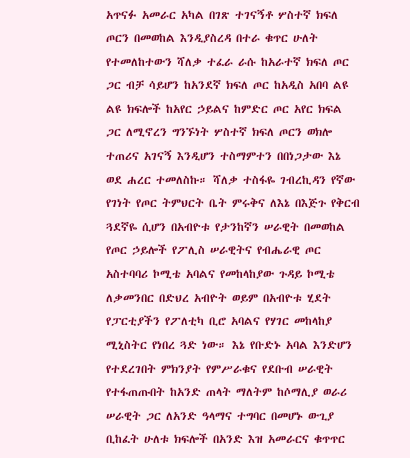አጥናፉ አመራር አካል በገጽ ተገናኝቶ ሦስተኛ ክፍለ ጦርን በመወከል እንዲያስረዳ በተራ ቁጥር ሁለት የተመለከተውን ሻለቃ ተፈራ ራሱ ከአራተኛ ክፍለ ጦር ጋር ብቻ ሳይሆን ከአንደኛ ክፍለ ጦር ከአዲስ አበባ ልዩ ልዩ ክፍሎች ከአየር ኃይልና ከምድር ጦር አየር ክፍል ጋር ለሚኖረን ግንኙነት ሦስተኛ ክፍለ ጦርን ወክሎ ተጠሪና አገናኝ እንዲሆን ተስማምተን በበነጋታው እኔ ወደ ሐረር ተመለስኩ። ሻለቃ ተስፋዬ ገብረኪዳን የኛው የገነት የጦር ትምህርት ቤት ምሩቅና ለእኔ በእጅጉ የቅርብ ጓደኛዬ ሲሆን በአብዮቱ የታንከኛን ሠራዊት በመወከል የጦር ኃይሎች የፖሊስ ሠራዊትና የብሔራዊ ጦር አስተባባሪ ኮሚቴ አባልና የመከላከያው ጉዳይ ኮሚቴ ለቃመንበር በድህረ አብዮት ወይም በአብዮቱ ሂደት የፓርቲያችን የፖለቲካ ቢሮ አባልና የሃገር መከላከያ ሚኒስትር የነበረ ጓድ ነው። እኔ የቡድኑ አባል እንድሆን የተደረገበት ምክንያት የምሥራቁና የደቡብ ሠራዊት የተፋጠጡበት ከአንድ ጠላት ማለትም ከሶማሊያ ወራሪ ሠራዊት ጋር ለአንድ ዓላማና ተግባር በመሆኑ ውጊያ ቢከፈት ሁለቱ ክፍሎች በአንድ እዝ አመራርና ቁጥጥር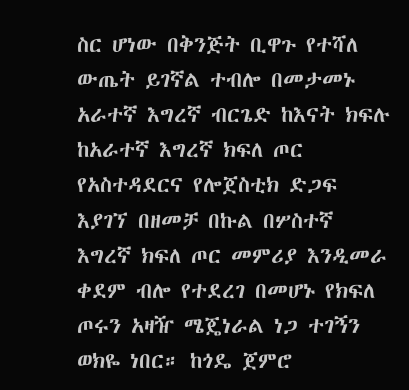ስር ሆነው በቅንጅት ቢዋጉ የተሻለ ውጤት ይገኛል ተብሎ በመታመኑ አራተኛ እግረኛ ብርጌድ ከእናት ክፍሉ ከአራተኛ እግረኛ ክፍለ ጦር የአስተዳደርና የሎጀስቲክ ድጋፍ እያገኘ በዘመቻ በኩል በሦስተኛ እግረኛ ክፍለ ጦር መምሪያ እንዲመራ ቀደም ብሎ የተደረገ በመሆኑ የክፍለ ጦሩን አዛዥ ሜጄነራል ነጋ ተገኝን ወክዬ ነበር። ከጎዴ ጀምሮ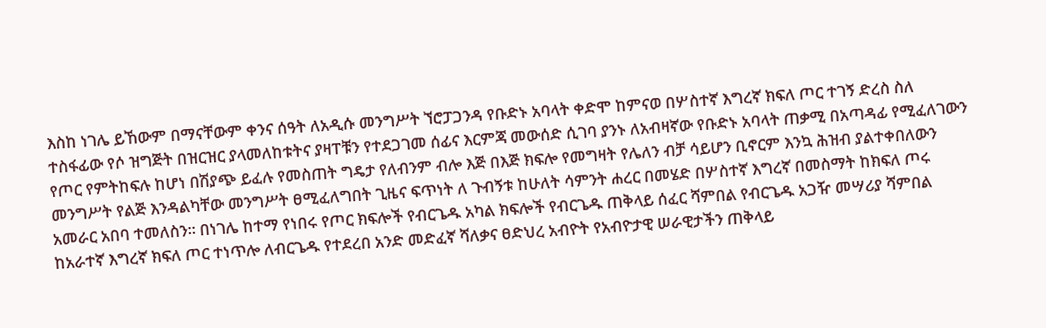እስከ ነገሌ ይኸውም በማናቸውም ቀንና ሰዓት ለአዲሱ መንግሥት ኘሮፓጋንዳ የቡድኑ አባላት ቀድሞ ከምናወ በሦስተኛ እግረኛ ክፍለ ጦር ተገኝ ድረስ ስለ ተስፋፊው የሶ ዝግጅት በዝርዝር ያላመለከቱትና ያዛፐቹን የተደጋገመ ሰፊና እርምጃ መውሰድ ሲገባ ያንኑ ለአብዛኛው የቡድኑ አባላት ጠቃሚ በአጣዳፊ የሚፈለገውን የጦር የምትከፍሉ ከሆነ በሽያጭ ይፈሉ የመስጠት ግዴታ የለብንም ብሎ እጅ በእጅ ክፍሎ የመግዛት የሌለን ብቻ ሳይሆን ቢኖርም እንኳ ሕዝብ ያልተቀበለውን መንግሥት የልጅ እንዳልካቸው መንግሥት ፀሚፈለግበት ጊዜና ፍጥነት ለ ጉብኝቱ ከሁለት ሳምንት ሐረር በመሄድ በሦስተኛ እግረኛ በመስማት ከክፍለ ጦሩ አመራር አበባ ተመለስን። በነገሌ ከተማ የነበሩ የጦር ክፍሎች የብርጌዱ አካል ክፍሎች የብርጌዱ ጠቅላይ ሰፈር ሻምበል የብርጌዱ አጋዥ መሣሪያ ሻምበል ከአራተኛ እግረኛ ክፍለ ጦር ተነጥሎ ለብርጌዱ የተደረበ አንድ መድፈኛ ሻለቃና ፀድህረ አብዮት የአብዮታዊ ሠራዊታችን ጠቅላይ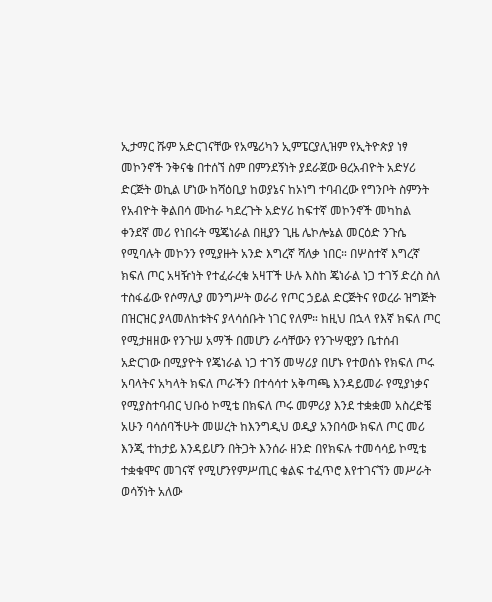ኢታማር ሹም አድርገናቸው የአሜሪካን ኢምፔርያሊዝም የኢትዮጵያ ነፃ መኮንኖች ንቅናቄ በተሰኘ ስም በምንደኝነት ያደራጀው ፀረአብዮት አድሃሪ ድርጅት ወኪል ሆነው ከሻዕቢያ ከወያኔና ከኦነግ ተባብረው የግንቦት ስምንት የአብዮት ቅልበሳ ሙከራ ካደረጉት አድሃሪ ከፍተኛ መኮንኖች መካከል ቀንደኛ መሪ የነበሩት ሜጄነራል በዚያን ጊዜ ሌኮሎኔል መርዕድ ንጉሴ የሚባሉት መኮንን የሚያዙት አንድ እግረኛ ሻለቃ ነበር። በሦስተኛ እግረኛ ክፍለ ጦር አዛዥነት የተፈራረቁ አዛፐች ሁሉ እስከ ጄነራል ነጋ ተገኝ ድረስ ስለ ተስፋፊው የሶማሊያ መንግሥት ወራሪ የጦር ኃይል ድርጅትና የወረራ ዝግጅት በዝርዝር ያላመለከቱትና ያላሳሰቡት ነገር የለም። ከዚህ በኋላ የእኛ ክፍለ ጦር የሚታዘዘው የንጉሠ አማች በመሆን ራሳቸውን የንጉሣዊያን ቤተሰብ አድርገው በሚያዮት የጄነራል ነጋ ተገኝ መሣሪያ በሆኑ የተወሰኑ የክፍለ ጦሩ አባላትና አካላት ክፍለ ጦራችን በተሳሳተ አቅጣጫ እንዳይመራ የሚያነቃና የሚያስተባብር ህቡዕ ኮሚቴ በክፍለ ጦሩ መምሪያ እንደ ተቋቋመ አስረድቼ አሁን ባሳሰባችሁት መሠረት ከእንግዲህ ወዲያ አንበሳው ክፍለ ጦር መሪ እንጂ ተከታይ እንዳይሆን በትጋት እንሰራ ዘንድ በየክፍሉ ተመሳሳይ ኮሚቴ ተቋቁሞና መገናኛ የሚሆንየምሥጢር ቁልፍ ተፈጥሮ እየተገናኘን መሥራት ወሳኝነት አለው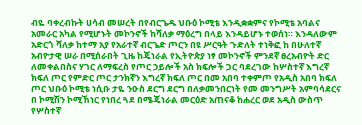ብዬ ባቀረብኩት ሀሳብ መሠረት በየብርጌዱ ህቡዕ ኮሚቴ እንዲቋቋምና የኮሚቴ አባልና አመራር አካል የሚሆኑት መኮንኖች ከሻለቃ ማዕረግ በላይ እንዳይሆኑ ተወሰነ። እንዳለውም አድርጎ ሻለቃ ከተማ አያ የአራተኛ ብርጌድ ጦርን በዩ ሥርዓት ጉድለት ተነቅፎ ከ በሁለተኛ አብዮታዊ ሠራ በሚሰራበት ጊዜ ከጄነራል የኢትዮጵያ ነፃ መኮንኖች ምንደኛ ፀረአብዮት ድር ለመቀልበስና ሃገር ለማፍረስ የጦር ኃይሎች አስ ክፍሎች ጋር ባደረገው ከሦስተኛ እግረኛ ክፍለ ጦር የምድር ጦር ታንክኛን እግረኛ ክፍለ ጦር በመ አበባ ተቀምጦ የአዲስ አበባ ክፍለ ጦር ህቡዕ ኮሚቴ ነሲቡ ታዬ ንዑስ ደርግ ደርግ በለቃመንበርነት የመ መንግሥት አምባሳደርና በ ኮሚሽን ኮሚኸነር የነበረ ጓደ በሜጄነራል መርዕድ አጠናቆ ከሐረር ወደ አዲስ ውስጥ የሦስተኛ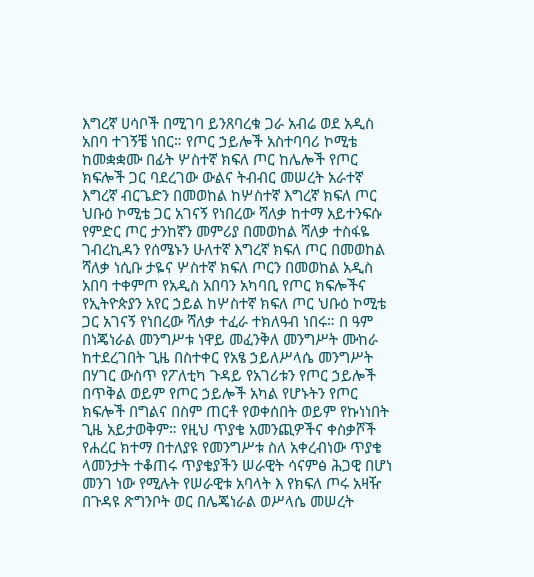እግረኛ ሀሳቦች በሚገባ ይንጸባረቁ ጋራ አብሬ ወደ አዲስ አበባ ተገኝቼ ነበር። የጦር ኃይሎች አስተባባሪ ኮሚቴ ከመቋቋሙ በፊት ሦስተኛ ክፍለ ጦር ከሌሎች የጦር ክፍሎች ጋር ባደረገው ውልና ትብብር መሠረት አራተኛ እግረኛ ብርጌድን በመወከል ከሦስተኛ እግረኛ ክፍለ ጦር ህቡዕ ኮሚቴ ጋር አገናኝ የነበረው ሻለቃ ከተማ አይተንፍሱ የምድር ጦር ታንከኛን መምሪያ በመወከል ሻለቃ ተስፋዬ ገብረኪዳን የሰሜኑን ሁለተኛ እግረኛ ክፍለ ጦር በመወከል ሻለቃ ነሲቡ ታዬና ሦስተኛ ክፍለ ጦርን በመወከል አዲስ አበባ ተቀምጦ የአዲስ አበባን አካባቢ የጦር ክፍሎችና የኢትዮጵያን አየር ኃይል ከሦስተኛ ክፍለ ጦር ህቡዕ ኮሚቴ ጋር አገናኝ የነበረው ሻለቃ ተፈራ ተክለዓብ ነበሩ። በ ዓም በነጄነራል መንግሥቱ ነዋይ መፈንቅለ መንግሥት ሙከራ ከተደረገበት ጊዜ በስተቀር የአፄ ኃይለሥላሴ መንግሥት በሃገር ውስጥ የፖለቲካ ጉዳይ የአገሪቱን የጦር ኃይሎች በጥቅል ወይም የጦር ኃይሎች አካል የሆኑትን የጦር ክፍሎች በግልና በስም ጠርቶ የወቀሰበት ወይም የኩነነበት ጊዜ አይታወቅም። የዚህ ጥያቄ አመንጪዎችና ቀስቃሾች የሐረር ክተማ በተለያዩ የመንግሥቱ ስለ አቀረብነው ጥያቄ ላመንታት ተቆጠሩ ጥያቄያችን ሠራዊት ሳናምፅ ሕጋዊ በሆነ መንገ ነው የሚሉት የሠራዊቱ አባላት እ የክፍለ ጦሩ አዛዥ በጉዳዩ ጽግንቦት ወር በሌጄነራል ወሥላሴ መሠረት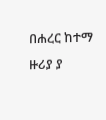በሐረር ከተማ ዙሪያ ያ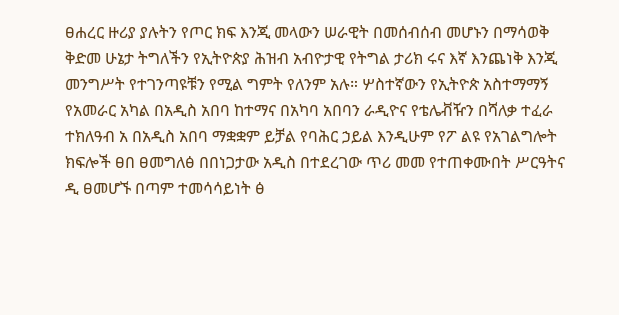ፀሐረር ዙሪያ ያሉትን የጦር ክፍ እንጂ መላውን ሠራዊት በመሰብሰብ መሆኑን በማሳወቅ ቅድመ ሁኔታ ትግለችን የኢትዮጵያ ሕዝብ አብዮታዊ የትግል ታሪክ ሩና እኛ እንጨነቅ እንጂ መንግሥት የተገንጣዩቹን የሚል ግምት የለንም አሉ። ሦስተኛውን የኢትዮጵ አስተማማኝ የአመራር አካል በአዲስ አበባ ከተማና በአካባ አበባን ራዲዮና የቴሌቭዥን በሻለቃ ተፈራ ተክለዓብ አ በአዲስ አበባ ማቋቋም ይቻል የባሕር ኃይል እንዲሁም የፖ ልዩ የአገልግሎት ክፍሎች ፀበ ፀመግለፅ በበነጋታው አዲስ በተደረገው ጥሪ መመ የተጠቀሙበት ሥርዓትና ዲ ፀመሆኙ በጣም ተመሳሳይነት ፅ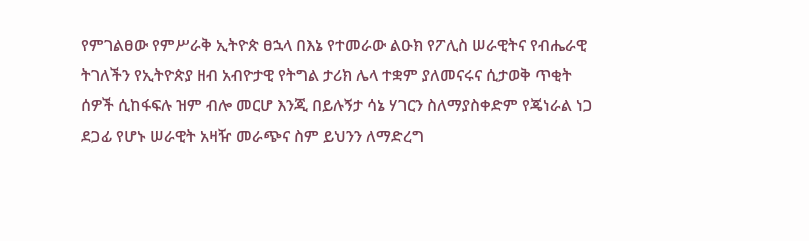የምገልፀው የምሥራቅ ኢትዮጵ ፀኋላ በእኔ የተመራው ልዑክ የፖሊስ ሠራዊትና የብሔራዊ ትገለችን የኢትዮጵያ ዘብ አብዮታዊ የትግል ታሪክ ሌላ ተቋም ያለመናሩና ሲታወቅ ጥቂት ሰዎች ሲከፋፍሉ ዝም ብሎ መርሆ እንጂ በይሉኝታ ሳኔ ሃገርን ስለማያስቀድም የጄነራል ነጋ ደጋፊ የሆኑ ሠራዊት አዛዥ መራጭና ስም ይህንን ለማድረግ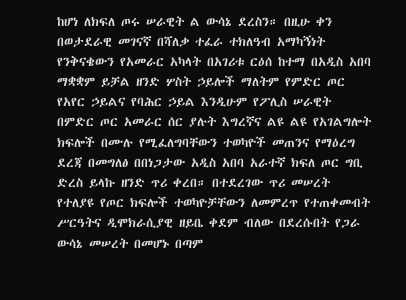ከሆነ ለክፍለ ጦሩ ሠራዊት ል ውሳኔ ደረስን። በዚሁ ቀን በወታደራዊ መገናኛ በሻለቃ ተፈራ ተክለዓብ አማካኝነት የንቅናቄውን የአመራር አካላት በአገሪቱ ርዕሰ ከተማ በአዲስ አበባ ማቋቋም ይቻል ዘንድ ሦስት ኃይሎች ማለትም የምድር ጦር የአየር ኃይልና የባሕር ኃይል እንዲሁም የፖሊስ ሠራዊት በምድር ጦር አመራር ሰር ያሉት እግረኛና ልዩ ልዩ የአገልግሎት ክፍሎች በሙሉ የሚፈለግባቸውን ተወካዮች መጠንና የማዕረግ ደረጃ በመግለፅ በበነጋታው አዲስ አበባ አራተኛ ክፍለ ጦር ግቢ ድረስ ይላኩ ዘንድ ጥሪ ቀረበ። በተደረገው ጥሪ መሠረት የተለያዩ የጦር ክፍሎች ተወካዮቻቸውን ለመምረጥ የተጠቀመብት ሥርዓትና ዲሞክራሲያዊ ዘይቤ ቀደም ብለው በደረሱበት የጋራ ውሳኔ መሠረት በመሆኑ በጣም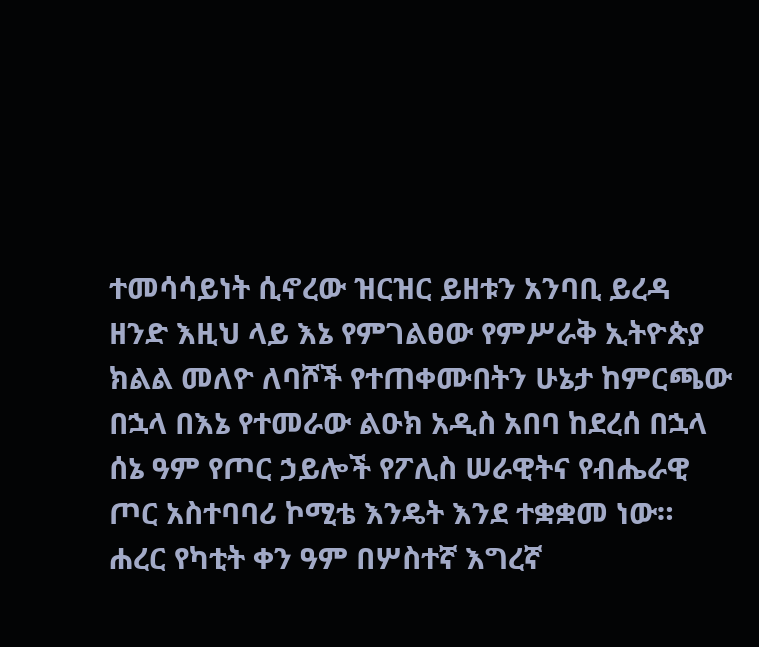ተመሳሳይነት ሲኖረው ዝርዝር ይዘቱን አንባቢ ይረዳ ዘንድ እዚህ ላይ እኔ የምገልፀው የምሥራቅ ኢትዮጵያ ክልል መለዮ ለባሾች የተጠቀሙበትን ሁኔታ ከምርጫው በኋላ በእኔ የተመራው ልዑክ አዲስ አበባ ከደረሰ በኋላ ሰኔ ዓም የጦር ኃይሎች የፖሊስ ሠራዊትና የብሔራዊ ጦር አስተባባሪ ኮሚቴ እንዴት እንደ ተቋቋመ ነው። ሐረር የካቲት ቀን ዓም በሦስተኛ እግረኛ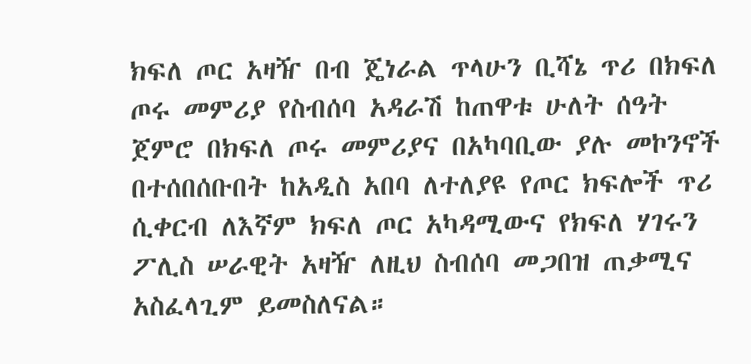ክፍለ ጦር አዛዥ በብ ጄነራል ጥላሁን ቢሻኔ ጥሪ በክፍለ ጦሩ መምሪያ የስብሰባ አዳራሽ ከጠዋቱ ሁለት ሰዓት ጀምሮ በክፍለ ጦሩ መምሪያና በአካባቢው ያሉ መኮንኖች በተሰበሰቡበት ከአዲስ አበባ ለተለያዩ የጦር ክፍሎች ጥሪ ሲቀርብ ለእኛም ክፍለ ጦር አካዳሚውና የክፍለ ሃገሩን ፖሊስ ሠራዊት አዛዥ ለዚህ ስብሰባ መጋበዝ ጠቃሚና አስፈላጊም ይመስለናል።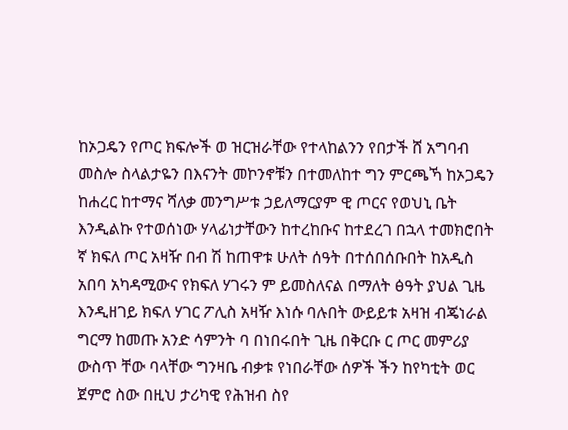ከኦጋዴን የጦር ክፍሎች ወ ዝርዝራቸው የተላከልንን የበታች ሸ አግባብ መስሎ ስላልታዬን በእናንት መኮንኖቹን በተመለከተ ግን ምርጫኻ ከኦጋዴን ከሐረር ከተማና ሻለቃ መንግሥቱ ኃይለማርያም ዊ ጦርና የወህኒ ቤት እንዲልኩ የተወሰነው ሃላፊነታቸውን ከተረከቡና ከተደረገ በኋላ ተመክሮበት ኛ ክፍለ ጦር አዛዥ በብ ሽ ከጠዋቱ ሁለት ሰዓት በተሰበሰቡበት ከአዲስ አበባ አካዳሚውና የክፍለ ሃገሩን ም ይመስለናል በማለት ፅዓት ያህል ጊዜ እንዲዘገይ ክፍለ ሃገር ፖሊስ አዛዥ እነሱ ባሉበት ውይይቱ አዛዝ ብጄነራል ግርማ ከመጡ አንድ ሳምንት ባ በነበሩበት ጊዜ በቅርቡ ር ጦር መምሪያ ውስጥ ቸው ባላቸው ግንዛቤ ብቃቱ የነበራቸው ሰዎች ችን ከየካቲት ወር ጀምሮ ስው በዚህ ታሪካዊ የሕዝብ ስየ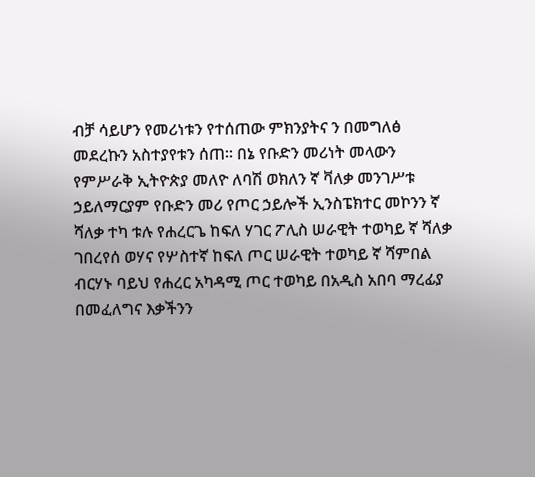ብቻ ሳይሆን የመሪነቱን የተሰጠው ምክንያትና ን በመግለፅ መደረኩን አስተያየቱን ሰጠ። በኔ የቡድን መሪነት መላውን የምሥራቅ ኢትዮጵያ መለዮ ለባሽ ወክለን ኛ ቫለቃ መንገሥቱ ኃይለማርያም የቡድን መሪ የጦር ኃይሎች ኢንስፔክተር መኮንን ኛ ሻለቃ ተካ ቱሉ የሐረርጌ ከፍለ ሃገር ፖሊስ ሠራዊት ተወካይ ኛ ሻለቃ ገበረየሰ ወሃና የሦስተኛ ከፍለ ጦር ሠራዊት ተወካይ ኛ ሻምበል ብርሃኑ ባይህ የሐረር አካዳሚ ጦር ተወካይ በአዲስ አበባ ማረፊያ በመፈለግና እቃችንን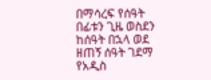በማሳረፍ የሰዓት በፊቱን ጊዜ ወስደን ከሰዓት በኋላ ወደ ዘጠኝ ሰዓት ገደማ የአዲስ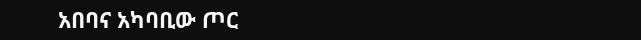አበባና አካባቢው ጦር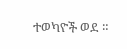ተወካዮች ወደ ።